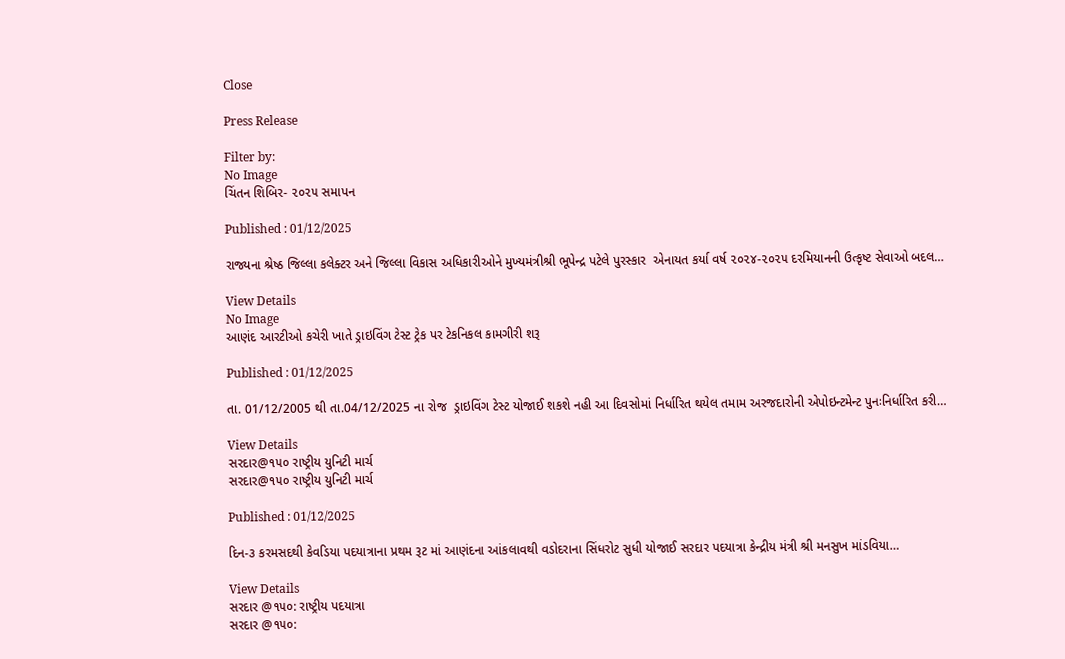Close

Press Release

Filter by:
No Image
ચિંતન શિબિર- ૨૦૨૫ સમાપન

Published : 01/12/2025

રાજ્યના શ્રેષ્ઠ જિલ્લા કલેક્ટર અને જિલ્લા વિકાસ અધિકારીઓને મુખ્યમંત્રીશ્રી ભૂપેન્દ્ર પટેલે પુરસ્કાર  એનાયત કર્યા વર્ષ ૨૦૨૪-૨૦૨૫ દરમિયાનની ઉત્કૃષ્ટ સેવાઓ બદલ…

View Details
No Image
આણંદ આરટીઓ કચેરી ખાતે ડ્રાઇવિંગ ટેસ્ટ ટ્રેક પર ટેકનિકલ કામગીરી શરૂ

Published : 01/12/2025

તા. 01/12/2005 થી તા.04/12/2025 ના રોજ  ડ્રાઇવિંગ ટેસ્ટ યોજાઈ શકશે નહી આ દિવસોમાં નિર્ધારિત થયેલ તમામ અરજદારોની એપોઇન્ટમેન્ટ પુનઃનિર્ધારિત કરી…

View Details
સરદાર@૧૫૦ રાષ્ટ્રીય યુનિટી માર્ચ
સરદાર@૧૫૦ રાષ્ટ્રીય યુનિટી માર્ચ

Published : 01/12/2025

દિન-૩ કરમસદથી કેવડિયા પદયાત્રાના પ્રથમ રૂટ માં આણંદના આંકલાવથી વડોદરાના સિંધરોટ સુધી યોજાઈ સરદાર પદયાત્રા કેન્દ્રીય મંત્રી શ્રી મનસુખ માંડવિયા…

View Details
સરદાર @૧૫૦: રાષ્ટ્રીય પદયાત્રા
સરદાર @૧૫૦: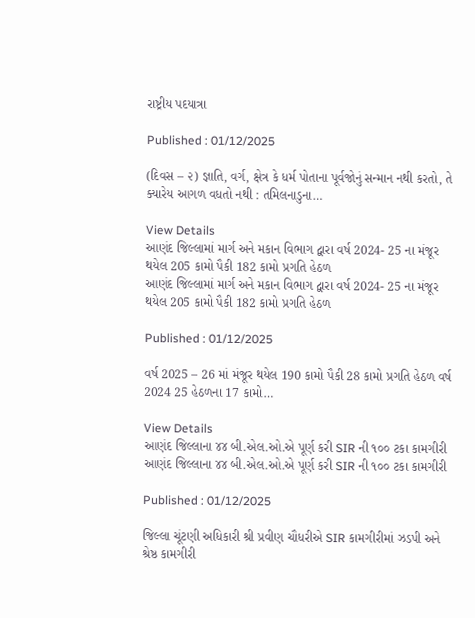રાષ્ટ્રીય પદયાત્રા

Published : 01/12/2025

(દિવસ – ૨) જ્ઞાતિ, વર્ગ, ક્ષેત્ર કે ધર્મ પોતાના પૂર્વજોનું સન્માન નથી કરતો, તે ક્યારેય આગળ વધતો નથી : તમિલનાડુના…

View Details
આણંદ જિલ્લામાં માર્ગ અને મકાન વિભાગ દ્વારા વર્ષ 2024- 25 ના મંજૂર થયેલ 205 કામો પૈકી 182 કામો પ્રગતિ હેઠળ
આણંદ જિલ્લામાં માર્ગ અને મકાન વિભાગ દ્વારા વર્ષ 2024- 25 ના મંજૂર થયેલ 205 કામો પૈકી 182 કામો પ્રગતિ હેઠળ

Published : 01/12/2025

વર્ષ 2025 – 26 માં મંજૂર થયેલ 190 કામો પૈકી 28 કામો પ્રગતિ હેઠળ વર્ષ 2024 25 હેઠળના 17 કામો…

View Details
આણંદ જિલ્લાના ૪૪ બી.એલ.ઓ.એ પૂર્ણ કરી SIR ની ૧૦૦ ટકા કામગીરી
આણંદ જિલ્લાના ૪૪ બી.એલ.ઓ.એ પૂર્ણ કરી SIR ની ૧૦૦ ટકા કામગીરી

Published : 01/12/2025

જિલ્લા ચૂંટણી અધિકારી શ્રી પ્રવીણ ચૌધરીએ SIR કામગીરીમાં ઝડપી અને શ્રેષ્ઠ કામગીરી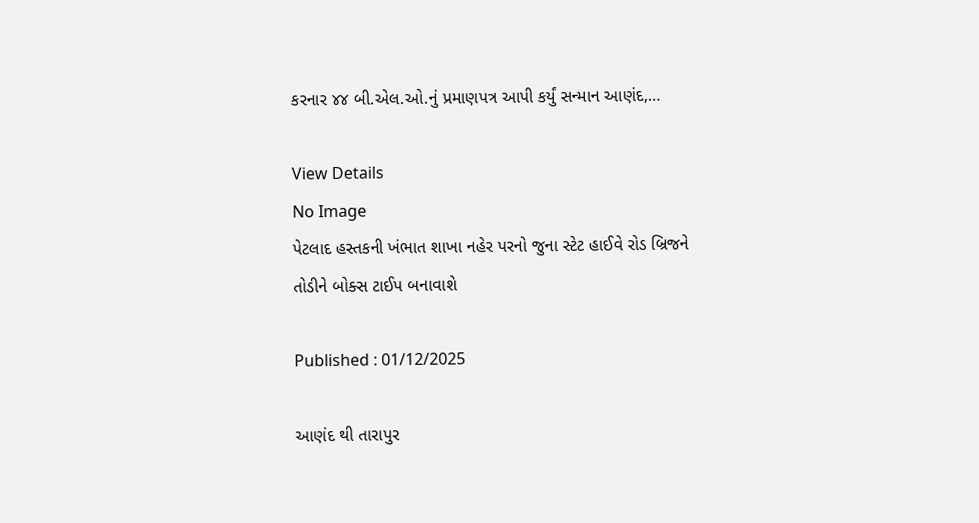કરનાર ૪૪ બી.એલ.ઓ.નું પ્રમાણપત્ર આપી કર્યું સન્માન આણંદ,…

View Details
No Image
પેટલાદ હસ્તકની ખંભાત શાખા નહેર પરનો જુના સ્ટેટ હાઈવે રોડ બ્રિજને તોડીને બોક્સ ટાઈપ બનાવાશે

Published : 01/12/2025

આણંદ થી તારાપુર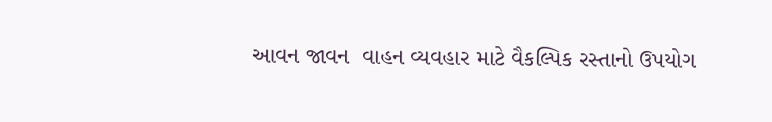આવન જાવન  વાહન વ્યવહાર માટે વૈકલ્પિક રસ્તાનો ઉપયોગ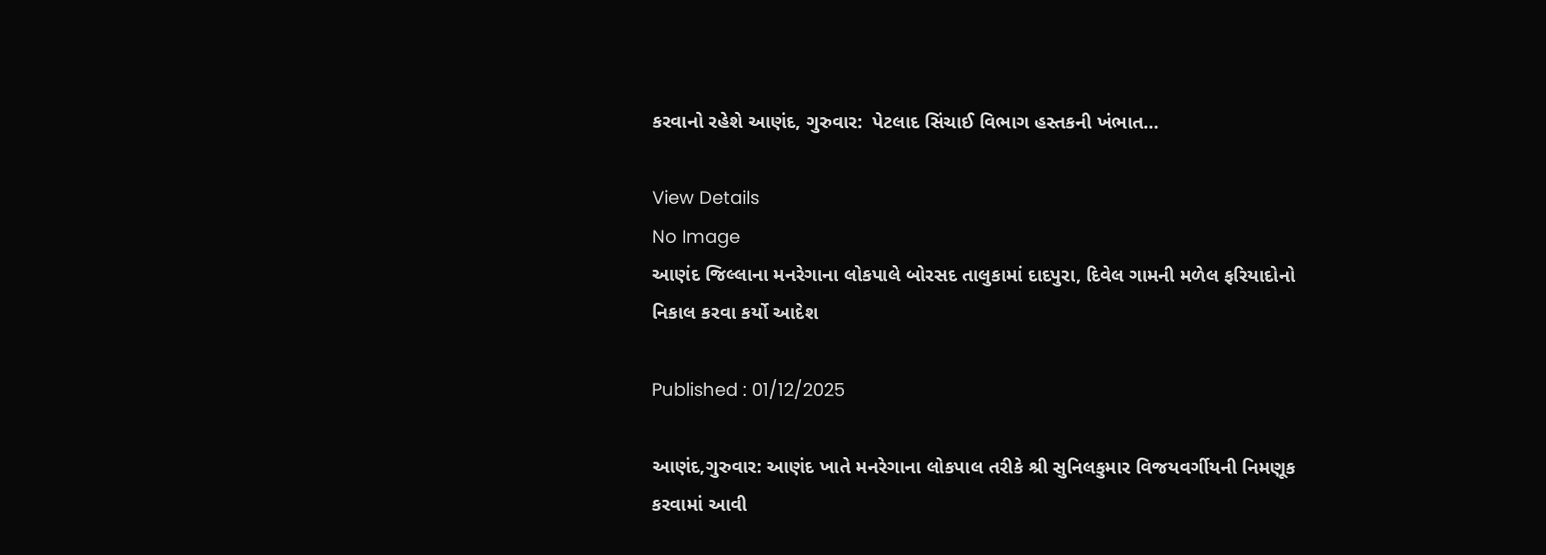કરવાનો રહેશે આણંદ, ગુરુવાર:  પેટલાદ સિંચાઈ વિભાગ હસ્તકની ખંભાત…

View Details
No Image
આણંદ જિલ્લાના મનરેગાના લોકપાલે બોરસદ તાલુકામાં દાદપુરા, દિવેલ ગામની મળેલ ફરિયાદોનો નિકાલ કરવા કર્યો આદેશ

Published : 01/12/2025

આણંદ,ગુરુવાર: આણંદ ખાતે મનરેગાના લોકપાલ તરીકે શ્રી સુનિલકુમાર વિજયવર્ગીયની નિમણૂક કરવામાં આવી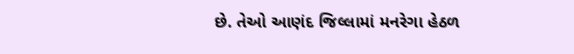છે. તેઓ આણંદ જિલ્લામાં મનરેગા હેઠળ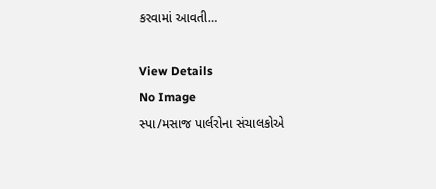કરવામાં આવતી…

View Details
No Image
સ્પા/મસાજ પાર્લરોના સંચાલકોએ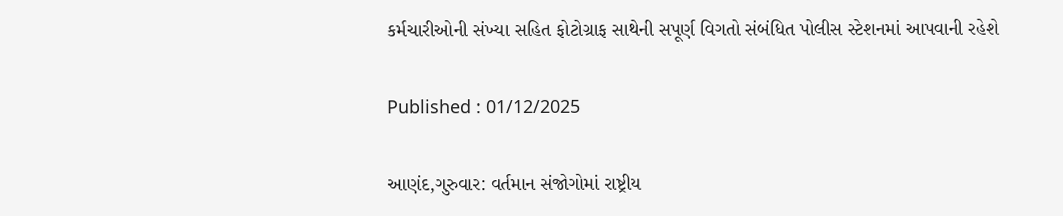કર્મચારીઓની સંખ્યા સહિત ફોટોગ્રાફ સાથેની સપૂર્ણ વિગતો સંબંધિત પોલીસ સ્ટેશનમાં આપવાની રહેશે

Published : 01/12/2025

આણંદ,ગુરુવાર: વર્તમાન સંજોગોમાં રાષ્ટ્રીય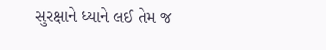સુરક્ષાને ધ્યાને લઈ તેમ જ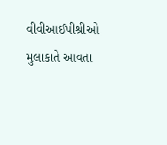વીવીઆઈપીશ્રીઓ મુલાકાતે આવતા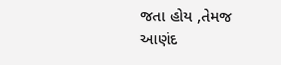જતા હોય ,તેમજ આણંદ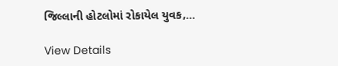જિલ્લાની હોટલોમાં રોકાયેલ યુવક,…

View Details